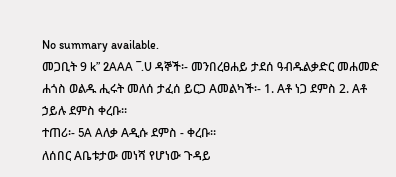No summary available.
መጋቢት 9 k” 2AAA ¯.U ዳኞች፡- መንበረፀሐይ ታደሰ ዓብዱልቃድር መሐመድ ሐጎስ ወልዱ ሒሩት መለሰ ታፈሰ ይርጋ Aመልካች፡- 1. Aቶ ነጋ ደምስ 2. Aቶ ኃይሉ ደምስ ቀረቡ።
ተጠሪ፡- 5A Aለቃ Aዲሱ ደምስ - ቀረቡ።
ለሰበር Aቤቱታው መነሻ የሆነው ጉዳይ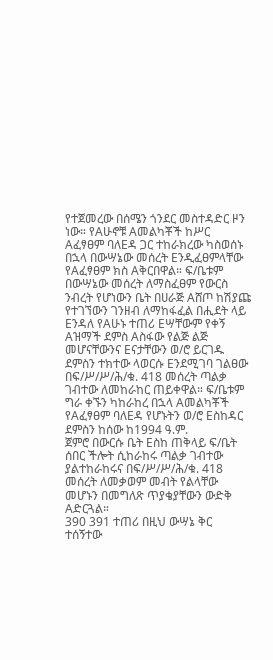የተጀመረው በሰሜን ጎንደር መስተዳድር ዞን ነው። የAሁኖቹ Aመልካቾች ከሥር Aፈፃፀም ባለEዳ ጋር ተከራክረው ካስወሰኑ በኋላ በውሣኔው መሰረት Eንዲፈፀምላቸው የAፈፃፀም ክስ Aቅርበዋል። ፍ/ቤቱም በውሣኔው መሰረት ለማስፈፀም የውርስ ንብረት የሆነውን ቤት በሀራጅ Aሸጦ ከሽያጩ የተገኘውን ገንዘብ ለማከፋፈል በሒደት ላይ Eንዳለ የAሁኑ ተጠሪ Eሣቸውም የቀኝ Aዝማች ደምስ Aስፋው የልጅ ልጅ መሆናቸውንና Eናታቸውን ወ/ሮ ይርገዱ ደምስን ተክተው ላወርሱ Eንደሚገባ ገልፀው በፍ/ሥ/ሥ/ሕ/ቁ. 418 መሰረት ጣልቃ ገብተው ለመከራከር ጠይቀዋል። ፍ/ቤቱም ግራ ቀኙን ካከራከረ በኋላ Aመልካቾች የAፈፃፀም ባለEዳ የሆኑትን ወ/ሮ Eስከዳር ደምስን ከሰው ከ1994 ዓ.ም.
ጀምሮ በውርሱ ቤት Eስከ ጠቅላይ ፍ/ቤት ሰበር ችሎት ሲከራከሩ ጣልቃ ገብተው ያልተከራከሩና በፍ/ሥ/ሥ/ሕ/ቁ. 418 መሰረት ለመቃወም መብት የልላቸው መሆኑን በመግለጽ ጥያቄያቸውን ውድቅ Aድርጓል።
390 391 ተጠሪ በዚህ ውሣኔ ቅር ተሰኝተው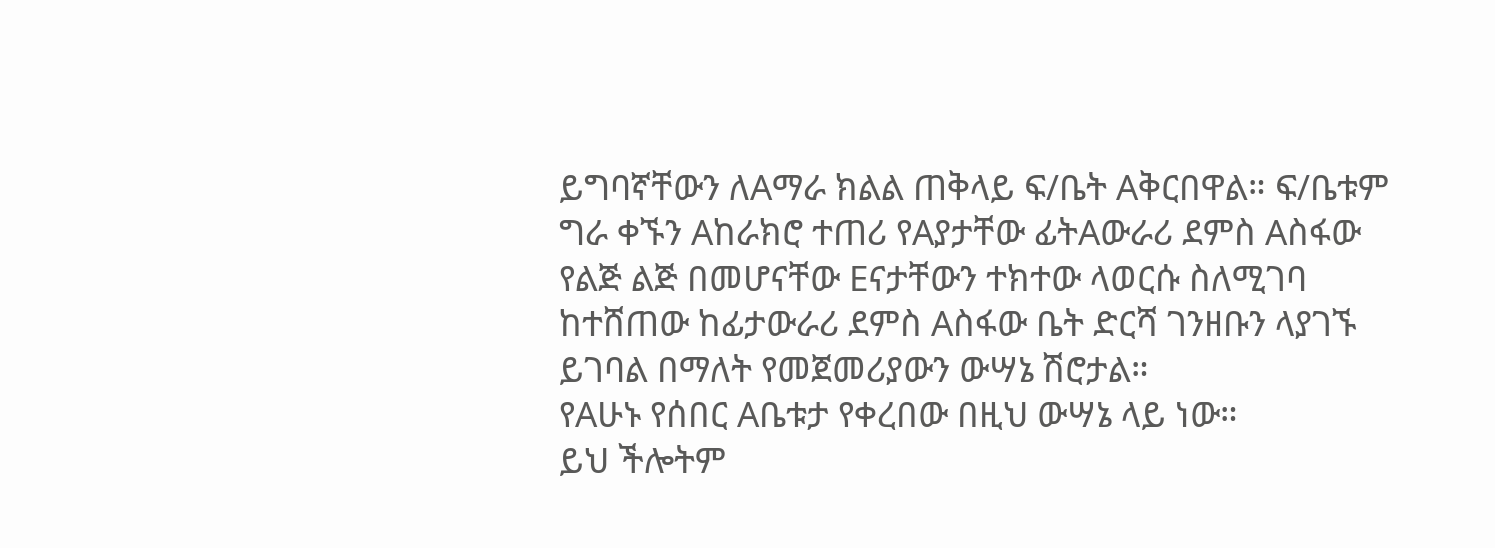ይግባኛቸውን ለAማራ ክልል ጠቅላይ ፍ/ቤት Aቅርበዋል። ፍ/ቤቱም ግራ ቀኙን Aከራክሮ ተጠሪ የAያታቸው ፊትAውራሪ ደምስ Aስፋው የልጅ ልጅ በመሆናቸው Eናታቸውን ተክተው ላወርሱ ስለሚገባ ከተሸጠው ከፊታውራሪ ደምስ Aስፋው ቤት ድርሻ ገንዘቡን ላያገኙ ይገባል በማለት የመጀመሪያውን ውሣኔ ሽሮታል።
የAሁኑ የሰበር Aቤቱታ የቀረበው በዚህ ውሣኔ ላይ ነው።
ይህ ችሎትም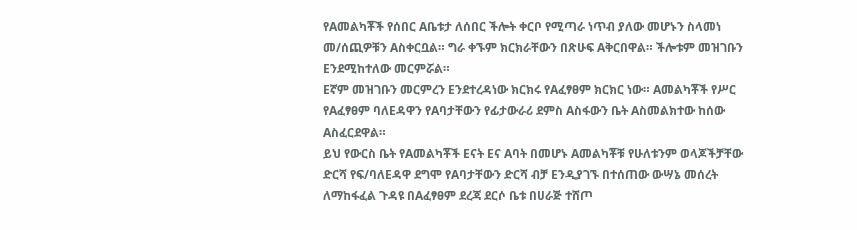የAመልካቾች የሰበር Aቤቱታ ለሰበር ችሎት ቀርቦ የሚጣራ ነጥብ ያለው መሆኑን ስላመነ መ/ሰጪዎቹን Aስቀርቧል። ግራ ቀኙም ክርክራቸውን በጽሁፍ Aቅርበዋል። ችሎቱም መዝገቡን Eንደሚከተለው መርምሯል።
Eኛም መዝገቡን መርምረን Eንደተረዳነው ክርክሩ የAፈፃፀም ክርክር ነው። Aመልካቾች የሥር የAፈፃፀም ባለEዳዋን የAባታቸውን የፊታውራሪ ደምስ Aስፋውን ቤት Aስመልክተው ከሰው Aስፈርደዋል።
ይህ የውርስ ቤት የAመልካቾች Eናት Eና Aባት በመሆኑ Aመልካቾቹ የሁለቱንም ወላጆችቻቸው ድርሻ የፍ/ባለEዳዋ ደግሞ የAባታቸውን ድርሻ ብቻ Eንዲያገኙ በተሰጠው ውሣኔ መሰረት ለማከፋፈል ጉዳዩ በAፈፃፀም ደረጃ ደርሶ ቤቱ በሀራጅ ተሸጦ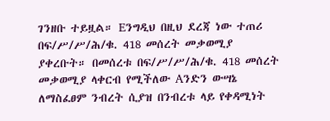ገንዘቡ ተይዟል። Eንግዲህ በዚህ ደረጃ ነው ተጠሪ በፍ/ሥ/ሥ/ሕ/ቁ. 418 መሰረት መቃወሚያ ያቀረቡት። በመሰረቱ በፍ/ሥ/ሥ/ሕ/ቁ. 418 መሰረት መቃወሚያ ላቀርብ የሚችለው Aንድን ውሣኔ ለማስፈፀም ንብረት ሲያዝ በንብረቱ ላይ የቀዳሚነት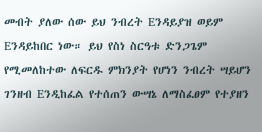መብት ያለው ሰው ይህ ንብረት Eንዳይያዝ ወይም Eንዳይከበር ነው። ይህ የስነ ስርዓቱ ድንጋጌም የሚመለከተው ለፍርዱ ምክንያት የሆነን ንብረት ሣይሆን ገንዘብ Eንዲከፈል የተሰጠን ውሣኔ ለማስፈፀም የተያዘን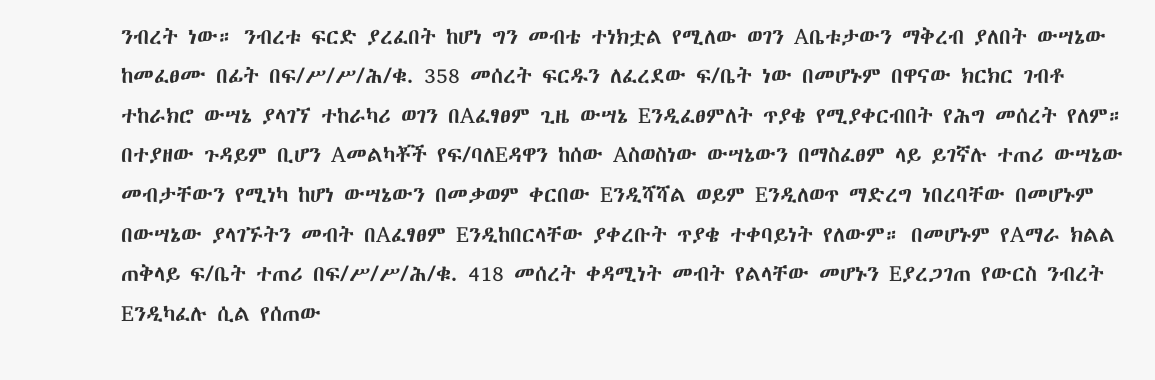ንብረት ነው። ንብረቱ ፍርድ ያረፈበት ከሆነ ግን መብቴ ተነክቷል የሚለው ወገን Aቤቱታውን ማቅረብ ያለበት ውሣኔው ከመፈፀሙ በፊት በፍ/ሥ/ሥ/ሕ/ቁ. 358 መሰረት ፍርዱን ለፈረደው ፍ/ቤት ነው በመሆኑም በዋናው ክርክር ገብቶ ተከራክሮ ውሣኔ ያላገኘ ተከራካሪ ወገን በAፈፃፀም ጊዜ ውሣኔ Eንዲፈፀምለት ጥያቄ የሚያቀርብበት የሕግ መሰረት የለም።
በተያዘው ጉዳይም ቢሆን Aመልካቾች የፍ/ባለEዳዋን ከሰው Aስወስነው ውሣኔውን በማስፈፀም ላይ ይገኛሉ ተጠሪ ውሣኔው መብታቸውን የሚነካ ከሆነ ውሣኔውን በመቃወም ቀርበው Eንዲሻሻል ወይም Eንዲለወጥ ማድረግ ነበረባቸው በመሆኑም በውሣኔው ያላገኙትን መብት በAፈፃፀም Eንዲከበርላቸው ያቀረቡት ጥያቄ ተቀባይነት የለውም። በመሆኑም የAማራ ክልል ጠቅላይ ፍ/ቤት ተጠሪ በፍ/ሥ/ሥ/ሕ/ቁ. 418 መሰረት ቀዳሚነት መብት የልላቸው መሆኑን Eያረጋገጠ የውርስ ንብረት Eንዲካፈሉ ሲል የሰጠው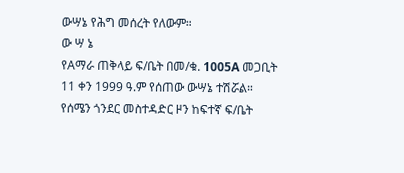ውሣኔ የሕግ መሰረት የለውም።
ው ሣ ኔ
የAማራ ጠቅላይ ፍ/ቤት በመ/ቁ. 1005A መጋቢት 11 ቀን 1999 ዓ.ም የሰጠው ውሣኔ ተሽሯል።
የሰሜን ጎንደር መስተዳድር ዞን ከፍተኛ ፍ/ቤት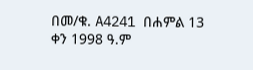በመ/ቁ. A4241 በሐምል 13 ቀን 1998 ዓ.ም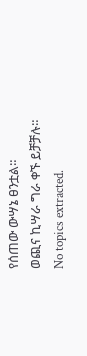የሰጠው ውሣኔ ፀንቷል።
ወጪና ኪሣራ ግራ ቀኙ ይቻቻሉ።
No topics extracted.